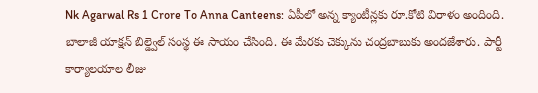Nk Agarwal Rs 1 Crore To Anna Canteens: ఏపీలో అన్న క్యాంటీన్లకు రూ.కోటి విరాళం అందింది. బాలాజీ యాక్షన్ బిల్డ్వెల్ సంస్థ ఈ సాయం చేసింది. ఈ మేరకు చెక్కును చంద్రబాబుకు అందజేశారు. పార్టీ కార్యాలయాల లీజు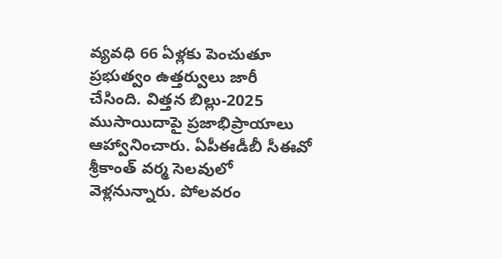వ్యవధి 66 ఏళ్లకు పెంచుతూ ప్రభుత్వం ఉత్తర్వులు జారీ చేసింది. విత్తన బిల్లు-2025 ముసాయిదాపై ప్రజాభిప్రాయాలు ఆహ్వానించారు. ఏపీఈడీబీ సీఈవో శ్రీకాంత్ వర్మ సెలవులో వెళ్లనున్నారు. పోలవరం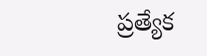ప్రత్యేక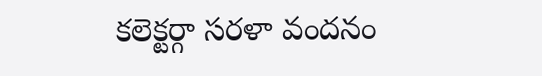కలెక్టర్గా సరళా వందనం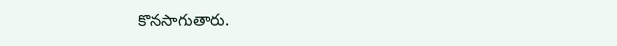కొనసాగుతారు.